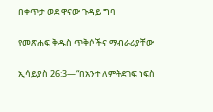በቀጥታ ወደ ዋናው ጉዳይ ግባ

የመጽሐፍ ቅዱስ ጥቅሶችና ማብራሪያቸው

ኢሳይያስ 26:3—“በአንተ ለምትደገፍ ነፍስ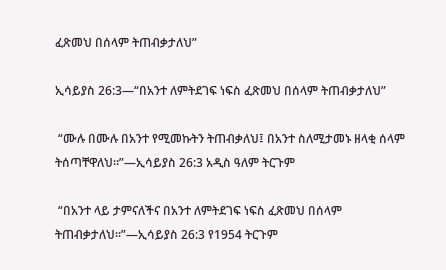ፈጽመህ በሰላም ትጠብቃታለህ”

ኢሳይያስ 26:3—“በአንተ ለምትደገፍ ነፍስ ፈጽመህ በሰላም ትጠብቃታለህ”

 “ሙሉ በሙሉ በአንተ የሚመኩትን ትጠብቃለህ፤ በአንተ ስለሚታመኑ ዘላቂ ሰላም ትሰጣቸዋለህ።”—ኢሳይያስ 26:3 አዲስ ዓለም ትርጉም

 “በአንተ ላይ ታምናለችና በአንተ ለምትደገፍ ነፍስ ፈጽመህ በሰላም ትጠብቃታለህ።”—ኢሳይያስ 26:3 የ1954 ትርጉም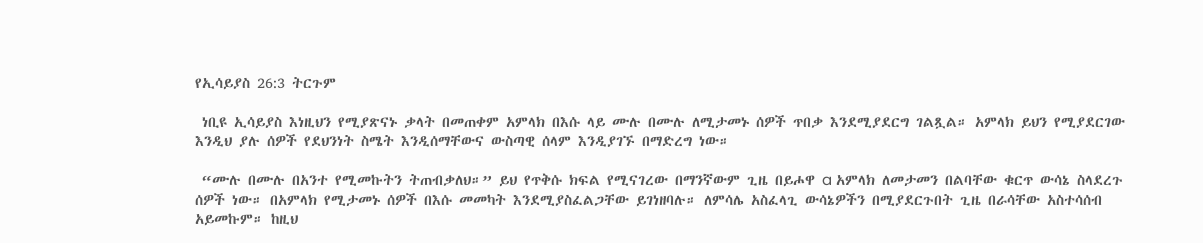የኢሳይያስ 26:3 ትርጉም

 ነቢዩ ኢሳይያስ እነዚህን የሚያጽናኑ ቃላት በመጠቀም አምላክ በእሱ ላይ ሙሉ በሙሉ ለሚታመኑ ሰዎች ጥበቃ እንደሚያደርግ ገልጿል። አምላክ ይህን የሚያደርገው እንዲህ ያሉ ሰዎች የደህንነት ስሜት እንዲሰማቸውና ውስጣዊ ሰላም እንዲያገኙ በማድረግ ነው።

 “ሙሉ በሙሉ በአንተ የሚመኩትን ትጠብቃለህ።” ይህ የጥቅሱ ክፍል የሚናገረው በማንኛውም ጊዜ በይሖዋ a አምላክ ለመታመን በልባቸው ቁርጥ ውሳኔ ስላደረጉ ሰዎች ነው። በአምላክ የሚታመኑ ሰዎች በእሱ መመካት እንደሚያስፈልጋቸው ይገነዘባሉ። ለምሳሌ አስፈላጊ ውሳኔዎችን በሚያደርጉበት ጊዜ በራሳቸው አስተሳሰብ አይመኩም። ከዚህ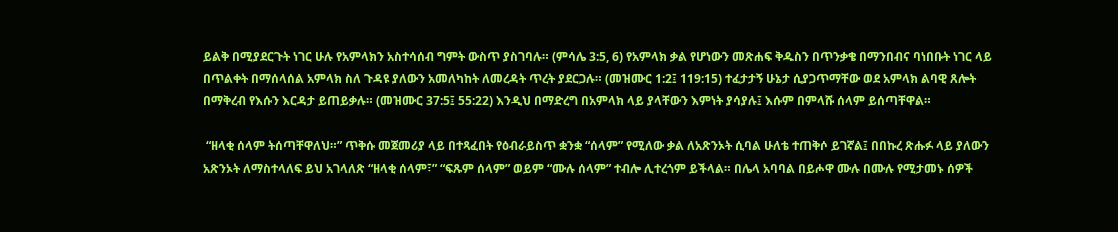ይልቅ በሚያደርጉት ነገር ሁሉ የአምላክን አስተሳሰብ ግምት ውስጥ ያስገባሉ። (ምሳሌ 3:5, 6) የአምላክ ቃል የሆነውን መጽሐፍ ቅዱስን በጥንቃቄ በማንበብና ባነበቡት ነገር ላይ በጥልቀት በማሰላሰል አምላክ ስለ ጉዳዩ ያለውን አመለካከት ለመረዳት ጥረት ያደርጋሉ። (መዝሙር 1:2፤ 119:15) ተፈታታኝ ሁኔታ ሲያጋጥማቸው ወደ አምላክ ልባዊ ጸሎት በማቅረብ የእሱን እርዳታ ይጠይቃሉ። (መዝሙር 37:5፤ 55:22) እንዲህ በማድረግ በአምላክ ላይ ያላቸውን እምነት ያሳያሉ፤ እሱም በምላሹ ሰላም ይሰጣቸዋል።

 “ዘላቂ ሰላም ትሰጣቸዋለህ።” ጥቅሱ መጀመሪያ ላይ በተጻፈበት የዕብራይስጥ ቋንቋ “ሰላም” የሚለው ቃል ለአጽንኦት ሲባል ሁለቴ ተጠቅሶ ይገኛል፤ በበኩረ ጽሑፉ ላይ ያለውን አጽንኦት ለማስተላለፍ ይህ አገላለጽ “ዘላቂ ሰላም፣” “ፍጹም ሰላም” ወይም “ሙሉ ሰላም” ተብሎ ሊተረጎም ይችላል። በሌላ አባባል በይሖዋ ሙሉ በሙሉ የሚታመኑ ሰዎች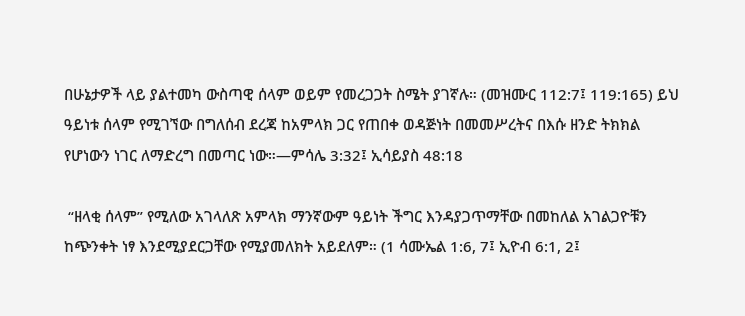በሁኔታዎች ላይ ያልተመካ ውስጣዊ ሰላም ወይም የመረጋጋት ስሜት ያገኛሉ። (መዝሙር 112:7፤ 119:165) ይህ ዓይነቱ ሰላም የሚገኘው በግለሰብ ደረጃ ከአምላክ ጋር የጠበቀ ወዳጅነት በመመሥረትና በእሱ ዘንድ ትክክል የሆነውን ነገር ለማድረግ በመጣር ነው።—ምሳሌ 3:32፤ ኢሳይያስ 48:18

 “ዘላቂ ሰላም” የሚለው አገላለጽ አምላክ ማንኛውም ዓይነት ችግር እንዳያጋጥማቸው በመከለል አገልጋዮቹን ከጭንቀት ነፃ እንደሚያደርጋቸው የሚያመለክት አይደለም። (1 ሳሙኤል 1:6, 7፤ ኢዮብ 6:1, 2፤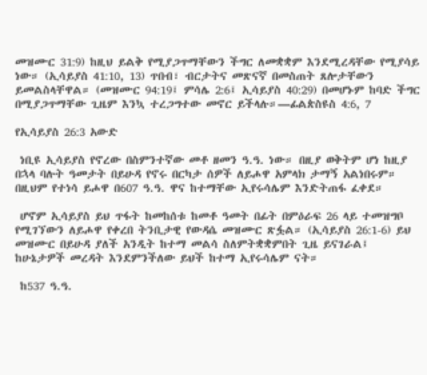መዝሙር 31:9) ከዚህ ይልቅ የሚያጋጥማቸውን ችግር ለመቋቋም እንደሚረዳቸው የሚያሳይ ነው። (ኢሳይያስ 41:10, 13) ጥበብ፣ ብርታትና መጽናኛ በመስጠት ጸሎታቸውን ይመልስላቸዋል። (መዝሙር 94:19፤ ምሳሌ 2:6፤ ኢሳይያስ 40:29) በመሆኑም ከባድ ችግር በሚያጋጥማቸው ጊዜም እንኳ ተረጋግተው መኖር ይችላሉ።—ፊልጵስዩስ 4:6, 7

የኢሳይያስ 26:3 አውድ

 ነቢዩ ኢሳይያስ የኖረው በስምንተኛው መቶ ዘመን ዓ.ዓ. ነው። በዚያ ወቅትም ሆነ ከዚያ በኋላ ባሉት ዓመታት በይሁዳ የኖሩ በርካታ ሰዎች ለይሖዋ አምላክ ታማኝ አልነበሩም። በዚህም የተነሳ ይሖዋ በ607 ዓ.ዓ. ዋና ከተማቸው ኢየሩሳሌም እንድትጠፋ ፈቀደ።

 ሆኖም ኢሳይያስ ይህ ጥፋት ከመከሰቱ ከመቶ ዓመት በፊት በምዕራፍ 26 ላይ ተመዝግቦ የሚገኘውን ለይሖዋ የቀረበ ትንቢታዊ የውዳሴ መዝሙር ጽፏል። (ኢሳይያስ 26:1-6) ይህ መዝሙር በይሁዳ ያለች አንዲት ከተማ መልሳ ስለምትቋቋምበት ጊዜ ይናገራል፤ ከሁኔታዎች መረዳት እንደምንችለው ይህች ከተማ ኢየሩሳሌም ናት።

 ከ537 ዓ.ዓ.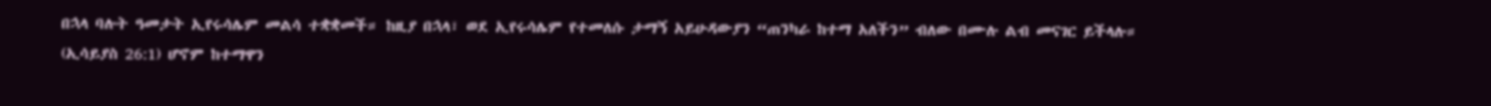በኋላ ባሉት ዓመታት ኢየሩሳሌም መልሳ ተቋቋመች። ከዚያ በኋላ፣ ወደ ኢየሩሳሌም የተመለሱ ታማኝ አይሁዳውያን “ጠንካራ ከተማ አለችን” ብለው በሙሉ ልብ መናገር ይችላሉ። (ኢሳይያስ 26:1) ሆኖም ከተማዋን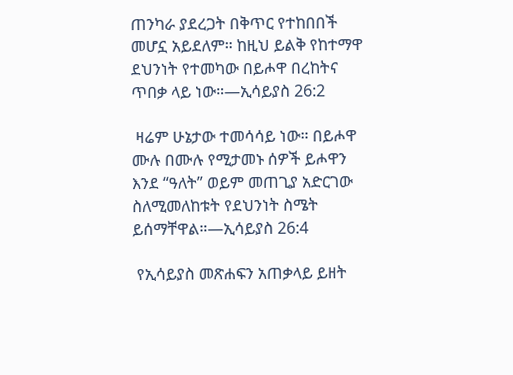ጠንካራ ያደረጋት በቅጥር የተከበበች መሆኗ አይደለም። ከዚህ ይልቅ የከተማዋ ደህንነት የተመካው በይሖዋ በረከትና ጥበቃ ላይ ነው።—ኢሳይያስ 26:2

 ዛሬም ሁኔታው ተመሳሳይ ነው። በይሖዋ ሙሉ በሙሉ የሚታመኑ ሰዎች ይሖዋን እንደ “ዓለት” ወይም መጠጊያ አድርገው ስለሚመለከቱት የደህንነት ስሜት ይሰማቸዋል።—ኢሳይያስ 26:4

 የኢሳይያስ መጽሐፍን አጠቃላይ ይዘት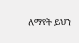ለማየት ይህን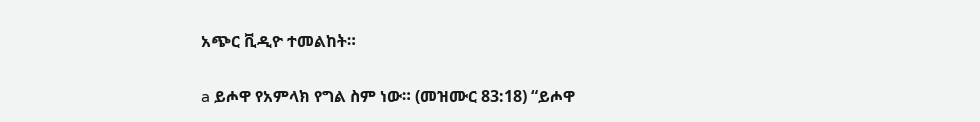አጭር ቪዲዮ ተመልከት።

a ይሖዋ የአምላክ የግል ስም ነው። (መዝሙር 83:18) “ይሖዋ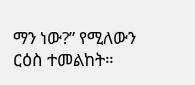ማን ነው?” የሚለውን ርዕስ ተመልከት።